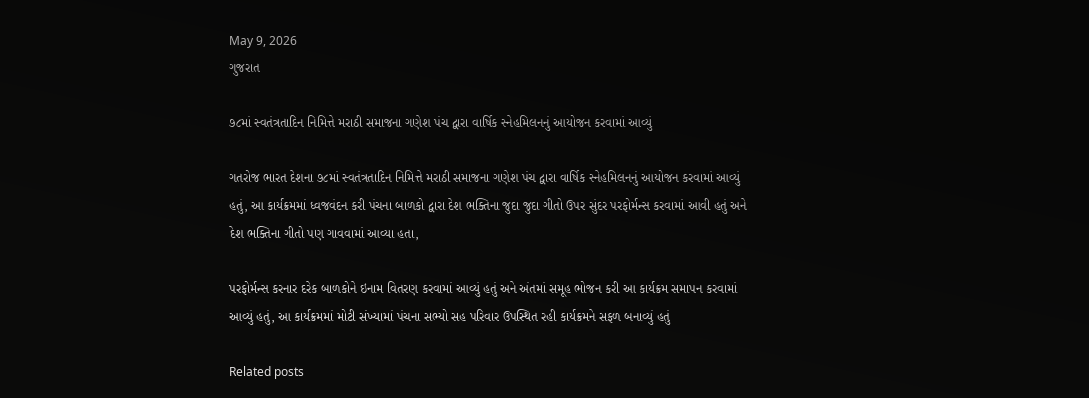May 9, 2026
ગુજરાત

૭૮માં સ્વતંત્રતાદિન નિમિત્તે મરાઠી સમાજના ગણેશ પંચ દ્વારા વાર્ષિક સ્નેહમિલનનું આયોજન કરવામાં આવ્યું

ગતરોજ ભારત દેશના ૭૮માં સ્વતંત્રતાદિન નિમિત્તે મરાઠી સમાજના ગણેશ પંચ દ્વારા વાર્ષિક સ્નેહમિલનનું આયોજન કરવામાં આવ્યું હતું, આ કાર્યક્રમમાં ધ્વજવંદન કરી પંચના બાળકો દ્વારા દેશ ભક્તિના જુદા જુદા ગીતો ઉપર સુંદર પરફોર્મન્સ કરવામાં આવી હતું અને દેશ ભક્તિના ગીતો પણ ગાવવામાં આવ્યા હતા,

પરફોર્મન્સ કરનાર દરેક બાળકોને ઇનામ વિતરણ કરવામાં આવ્યું હતું અને અંતમાં સમૂહ ભોજન કરી આ કાર્યક્રમ સમાપન કરવામાં આવ્યું હતું, આ કાર્યક્રમમાં મોટી સંખ્યામાં પંચના સભ્યો સહ પરિવાર ઉપસ્થિત રહી કાર્યક્રમને સફળ બનાવ્યું હતું

Related posts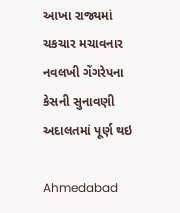આખા રાજ્યમાં ચકચાર મચાવનાર નવલખી ગેંગરેપના કેસની સુનાવણી અદાલતમાં પૂર્ણ થઇ

Ahmedabad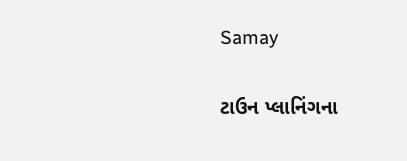Samay

ટાઉન પ્લાનિંગના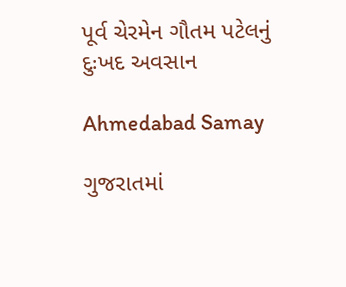પૂર્વ ચેરમેન ગૌતમ પટેલનું દુઃખદ અવસાન

Ahmedabad Samay

ગુજરાતમાં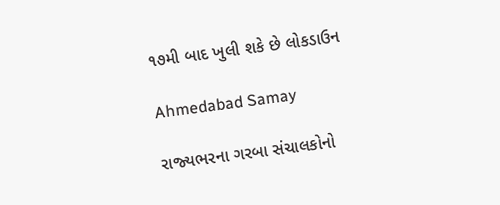૧૭મી બાદ ખુલી શકે છે લોકડાઉન

Ahmedabad Samay

રાજ્‍યભરના ગરબા સંચાલકોનો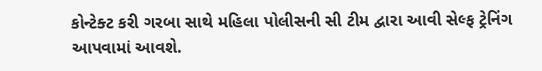કોન્‍ટેક્‍ટ કરી ગરબા સાથે મહિલા પોલીસની સી ટીમ દ્વારા આવી સેલ્‍ફ ટ્રેનિંગ આપવામાં આવશે.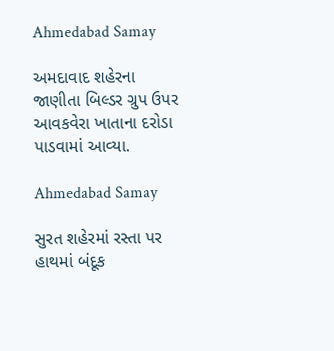Ahmedabad Samay

અમદાવાદ શહેરના જાણીતા બિલ્‍ડર ગ્રુપ ઉપર આવકવેરા ખાતાના દરોડા પાડવામાં આવ્‍યા.

Ahmedabad Samay

સુરત શહેરમાં રસ્તા પર હાથમાં બંદૂક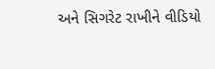અને સિગરેટ રાખીને વીડિયો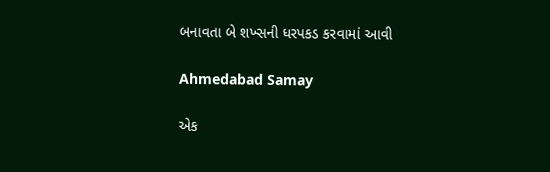બનાવતા બે શખ્સની ધરપકડ કરવામાં આવી

Ahmedabad Samay

એક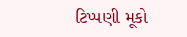ટિપ્પણી મૂકો